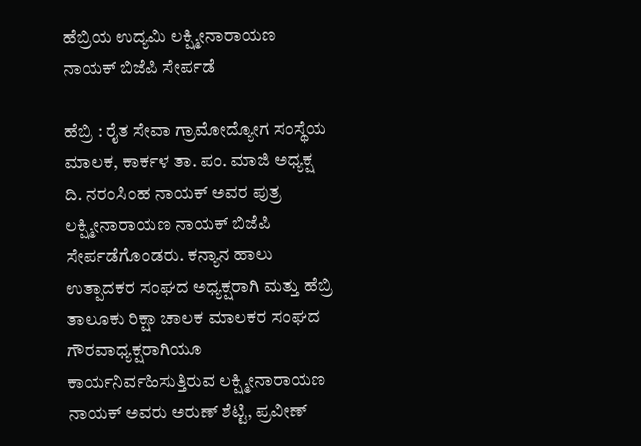ಹೆಬ್ರಿಯ ಉದ್ಯಮಿ ಲಕ್ಷ್ಮೀನಾರಾಯಣ ನಾಯಕ್‌ ಬಿಜೆಪಿ ಸೇರ್ಪಡೆ

ಹೆಬ್ರಿ : ರೈತ ಸೇವಾ ಗ್ರಾಮೋದ್ಯೋಗ ಸಂಸ್ಥೆಯ ಮಾಲಕ, ಕಾರ್ಕಳ ತಾ. ಪಂ. ಮಾಜಿ ಅಧ್ಯಕ್ಷ ದಿ. ನರಂಸಿಂಹ ನಾಯಕ್‌ ಅವರ ಪುತ್ರ ಲಕ್ಷ್ಮೀನಾರಾಯಣ ನಾಯಕ್‌ ಬಿಜೆಪಿ ಸೇರ್ಪಡೆಗೊಂಡರು. ಕನ್ಯಾನ ಹಾಲು ಉತ್ಪಾದಕರ ಸಂಘದ ಅಧ್ಯಕ್ಷರಾಗಿ ಮತ್ತು ಹೆಬ್ರಿ ತಾಲೂಕು ರಿಕ್ಷಾ ಚಾಲಕ ಮಾಲಕರ ಸಂಘದ ಗೌರವಾಧ್ಯಕ್ಷರಾಗಿಯೂ ಕಾರ್ಯನಿರ್ವಹಿಸುತ್ತಿರುವ ಲಕ್ಷ್ಮೀನಾರಾಯಣ ನಾಯಕ್‌ ಅವರು ಅರುಣ್‌ ಶೆಟ್ಟಿ, ಪ್ರವೀಣ್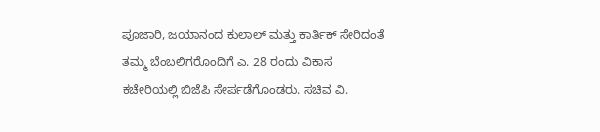ಪೂಜಾರಿ, ಜಯಾನಂದ ಕುಲಾಲ್‌ ಮತ್ತು ಕಾರ್ತಿಕ್‌ ಸೇರಿದಂತೆ ತಮ್ಮ ಬೆಂಬಲಿಗರೊಂದಿಗೆ ಎ. 28 ರಂದು ವಿಕಾಸ ಕಚೇರಿಯಲ್ಲಿ ಬಿಜೆಪಿ ಸೇರ್ಪಡೆಗೊಂಡರು. ಸಚಿವ ವಿ.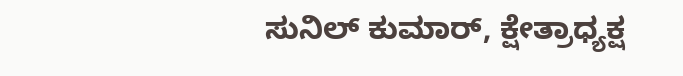ಸುನಿಲ್ ಕುಮಾರ್‌, ಕ್ಷೇತ್ರಾಧ್ಯಕ್ಷ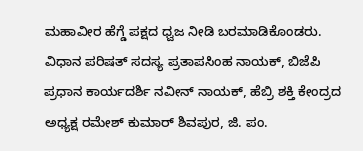ಮಹಾವೀರ ಹೆಗ್ಡೆ ಪಕ್ಷದ ಧ್ವಜ ನೀಡಿ ಬರಮಾಡಿಕೊಂಡರು. ವಿಧಾನ ಪರಿಷತ್‌ ಸದಸ್ಯ ಪ್ರತಾಪಸಿಂಹ ನಾಯಕ್‌, ಬಿಜೆಪಿ ಪ್ರಧಾನ ಕಾರ್ಯದರ್ಶಿ ನವೀನ್‌ ನಾಯಕ್‌, ಹೆಬ್ರಿ ಶಕ್ತಿ ಕೇಂದ್ರದ ಅಧ್ಯಕ್ಷ ರಮೇಶ್‌ ಕುಮಾರ್‌ ಶಿವಪುರ, ಜಿ. ಪಂ.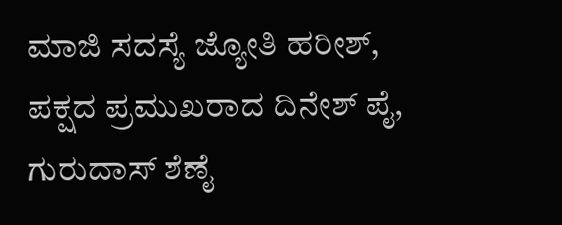ಮಾಜಿ ಸದಸ್ಯೆ ಜ್ಯೋತಿ ಹರೀಶ್‌, ಪಕ್ಷದ ಪ್ರಮುಖರಾದ ದಿನೇಶ್‌ ಪೈ, ಗುರುದಾಸ್‌ ಶೆಣೈ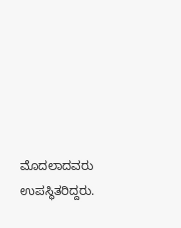ಮೊದಲಾದವರು ಉಪಸ್ಥಿತರಿದ್ದರು.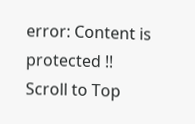error: Content is protected !!
Scroll to Top